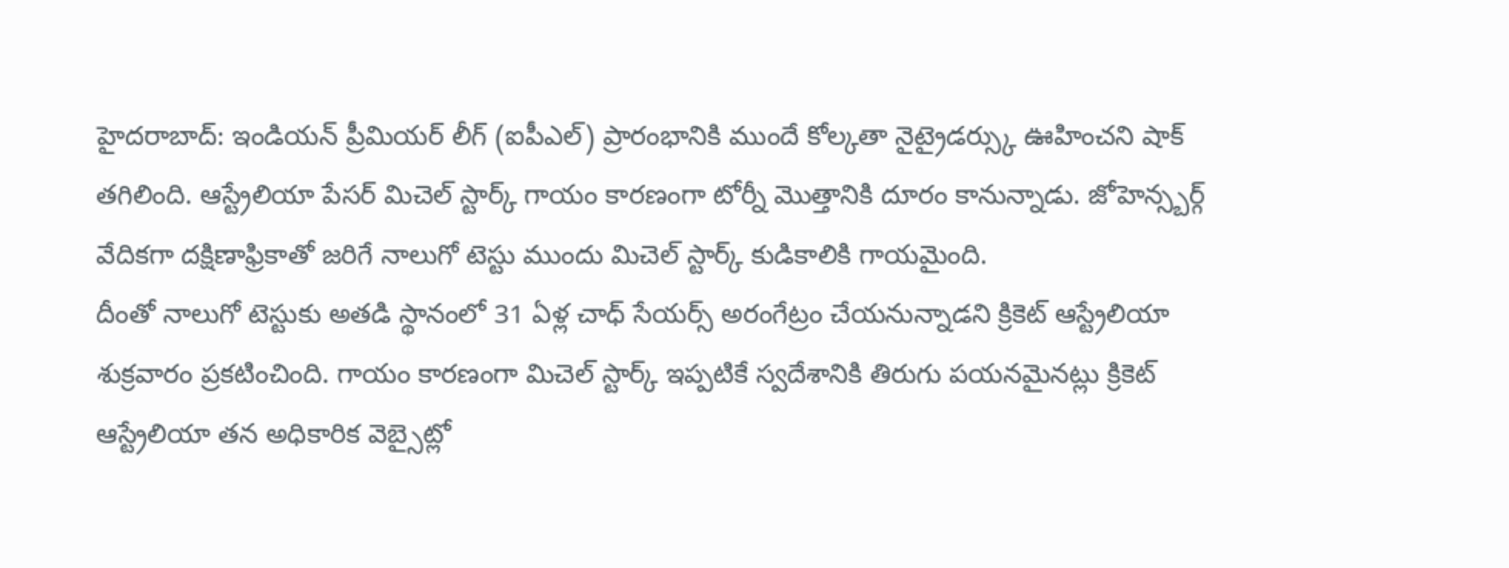హైదరాబాద్: ఇండియన్ ప్రీమియర్ లీగ్ (ఐపీఎల్) ప్రారంభానికి ముందే కోల్కతా నైట్రైడర్స్కు ఊహించని షాక్ తగిలింది. ఆస్ట్రేలియా పేసర్ మిచెల్ స్టార్క్ గాయం కారణంగా టోర్నీ మొత్తానికి దూరం కానున్నాడు. జోహెన్స్బర్గ్ వేదికగా దక్షిణాఫ్రికాతో జరిగే నాలుగో టెస్టు ముందు మిచెల్ స్టార్క్ కుడికాలికి గాయమైంది.
దీంతో నాలుగో టెస్టుకు అతడి స్థానంలో 31 ఏళ్ల చాధ్ సేయర్స్ అరంగేట్రం చేయనున్నాడని క్రికెట్ ఆస్ట్రేలియా శుక్రవారం ప్రకటించింది. గాయం కారణంగా మిచెల్ స్టార్క్ ఇప్పటికే స్వదేశానికి తిరుగు పయనమైనట్లు క్రికెట్ ఆస్ట్రేలియా తన అధికారిక వెబ్సైట్లో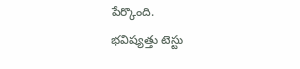పేర్కొంది.
భవిష్యత్తు టెస్టు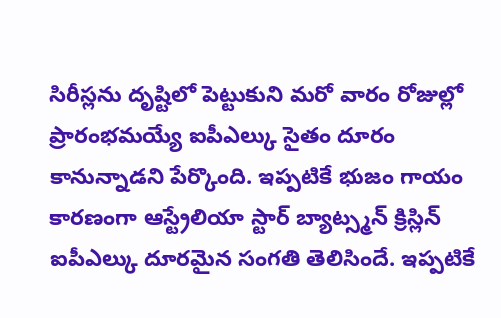సిరీస్లను దృష్టిలో పెట్టుకుని మరో వారం రోజుల్లో ప్రారంభమయ్యే ఐపీఎల్కు సైతం దూరం కానున్నాడని పేర్కొంది. ఇప్పటికే భుజం గాయం కారణంగా ఆస్ట్రేలియా స్టార్ బ్యాట్స్మన్ క్రిస్లిన్ ఐపీఎల్కు దూరమైన సంగతి తెలిసిందే. ఇప్పటికే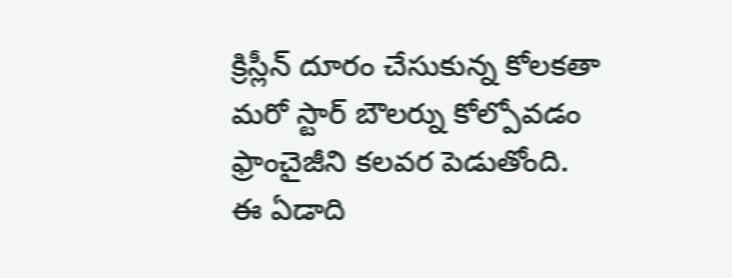క్రిస్లీన్ దూరం చేసుకున్న కోలకతా మరో స్టార్ బౌలర్ను కోల్పోవడం ఫ్రాంచైజీని కలవర పెడుతోంది.
ఈ ఏడాది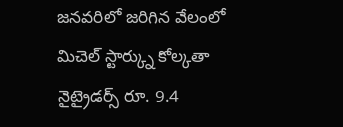జనవరిలో జరిగిన వేలంలో మిచెల్ స్టార్క్ను కోల్కతా నైట్రైడర్స్ రూ. 9.4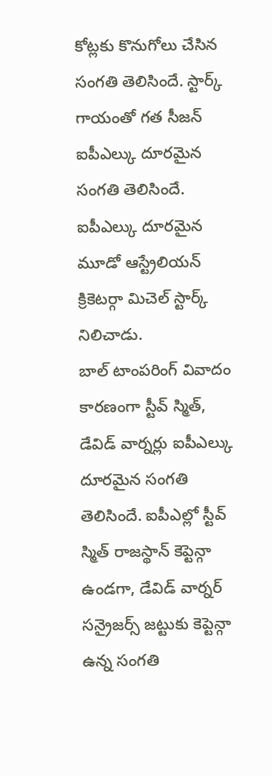కోట్లకు కొనుగోలు చేసిన సంగతి తెలిసిందే. స్టార్క్ గాయంతో గత సీజన్ ఐపీఎల్కు దూరమైన సంగతి తెలిసిందే. ఐపీఎల్కు దూరమైన మూడో ఆస్ట్రేలియన్ క్రికెటర్గా మిచెల్ స్టార్క్ నిలిచాడు.
బాల్ టాంపరింగ్ వివాదం కారణంగా స్టీవ్ స్మిత్, డేవిడ్ వార్నర్లు ఐపీఎల్కు దూరమైన సంగతి తెలిసిందే. ఐపీఎల్లో స్టీవ్ స్మిత్ రాజస్థాన్ కెప్టెన్గా ఉండగా, డేవిడ్ వార్నర్ సన్రైజర్స్ జట్టుకు కెప్టెన్గా ఉన్న సంగతి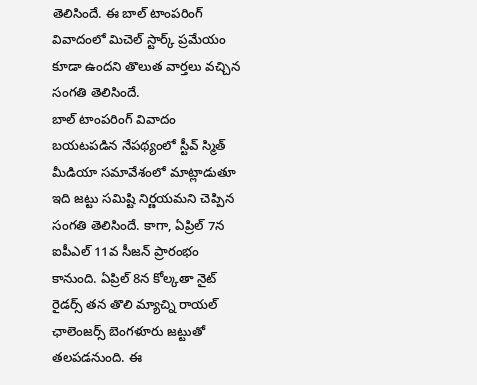తెలిసిందే. ఈ బాల్ టాంపరింగ్ వివాదంలో మిచెల్ స్టార్క్ ప్రమేయం కూడా ఉందని తొలుత వార్తలు వచ్చిన సంగతి తెలిసిందే.
బాల్ టాంపరింగ్ వివాదం బయటపడిన నేపథ్యంలో స్టీవ్ స్మిత్ మీడియా సమావేశంలో మాట్లాడుతూ ఇది జట్టు సమిష్టి నిర్ణయమని చెప్పిన సంగతి తెలిసిందే. కాగా, ఏప్రిల్ 7న ఐపీఎల్ 11వ సీజన్ ప్రారంభం కానుంది. ఏప్రిల్ 8న కోల్కతా నైట్ రైడర్స్ తన తొలి మ్యాచ్ని రాయల్ ఛాలెంజర్స్ బెంగళూరు జట్టుతో తలపడనుంది. ఈ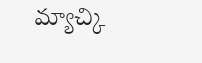మ్యాచ్కి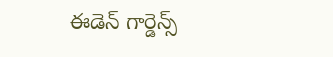ఈడెన్ గార్డెన్స్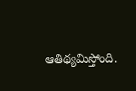ఆతిథ్యమిస్తోంది.